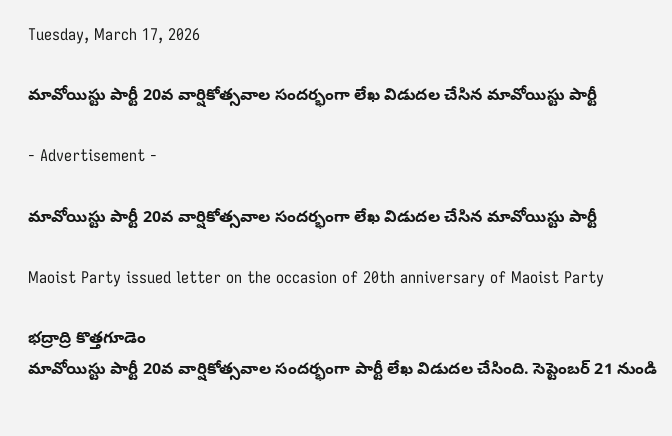Tuesday, March 17, 2026

మావోయిస్టు పార్టీ 20వ వార్షికోత్సవాల సందర్భంగా లేఖ విడుదల చేసిన మావోయిస్టు పార్టీ

- Advertisement -

మావోయిస్టు పార్టీ 20వ వార్షికోత్సవాల సందర్భంగా లేఖ విడుదల చేసిన మావోయిస్టు పార్టీ

Maoist Party issued letter on the occasion of 20th anniversary of Maoist Party

భద్రాద్రి కొత్తగూడెం
మావోయిస్టు పార్టీ 20వ వార్షికోత్సవాల సందర్భంగా పార్టీ లేఖ విడుదల చేసింది. సెప్టెంబర్ 21 నుండి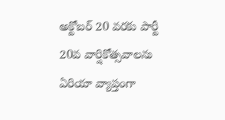అక్టోబర్ 20 వరకు పార్టీ 20వ వార్షికోత్సవాలను ఏరియా వ్యాప్తంగా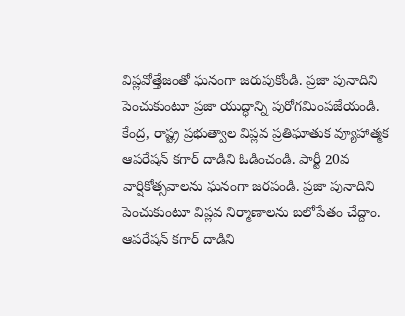విప్లవోత్తేజంతో ఘనంగా జరుపుకోండి. ప్రజా పునాదిని పెంచుకుంటూ ప్రజా యుద్ధాన్ని పురోగమింపజేయండి. కేంద్ర, రాష్ట్ర ప్రభుత్వాల విప్లవ ప్రతిఘాతుక వ్యూహాత్మక ఆపరేషన్ కగార్ దాడిని ఓడించండి. పార్టీ 20వ వార్షికోత్సవాలను ఘనంగా జరపండి. ప్రజా పునాదిని పెంచుకుంటూ విప్లవ నిర్మాణాలను బలోపేతం చేద్దాం. ఆపరేషన్ కగార్ దాడిని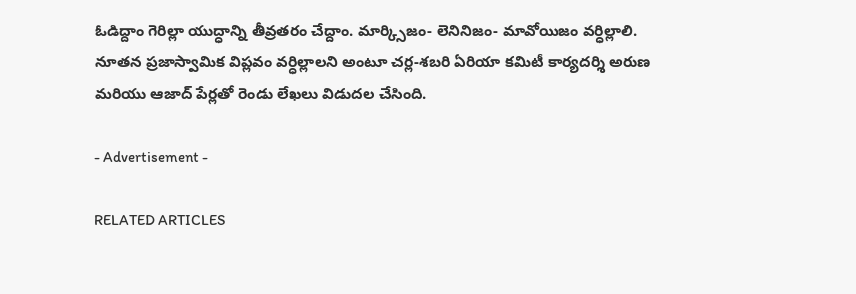ఓడిద్దాం గెరిల్లా యుద్ధాన్ని తీవ్రతరం చేద్దాం. మార్క్సిజం- లెనినిజం- మావోయిజం వర్ధిల్లాలి. నూతన ప్రజాస్వామిక విప్లవం వర్ధిల్లాలని అంటూ చర్ల-శబరి ఏరియా కమిటీ కార్యదర్శి అరుణ మరియు ఆజాద్ పేర్లతో రెండు లేఖలు విడుదల చేసింది.

- Advertisement -

RELATED ARTICLES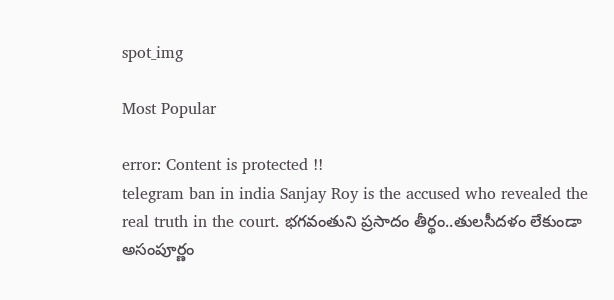spot_img

Most Popular

error: Content is protected !!
telegram ban in india Sanjay Roy is the accused who revealed the real truth in the court. భగవంతుని ప్రసాదం తీర్థం..తులసీదళం లేకుండా అసంపూర్ణం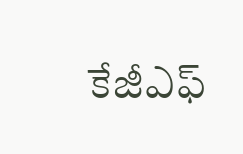కేజీఎఫ్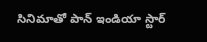సినిమాతో పాన్ ఇండియా స్టార్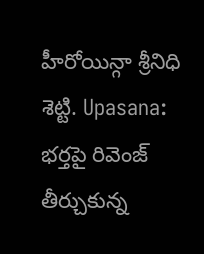హీరోయిన్గా శ్రీనిధి శెట్టి. Upasana: భర్తపై రివెంజ్ తీర్చుకున్న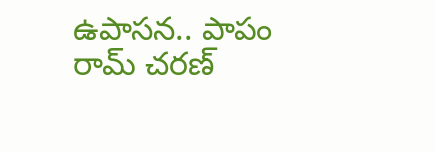ఉపాసన.. పాపం రామ్ చరణ్